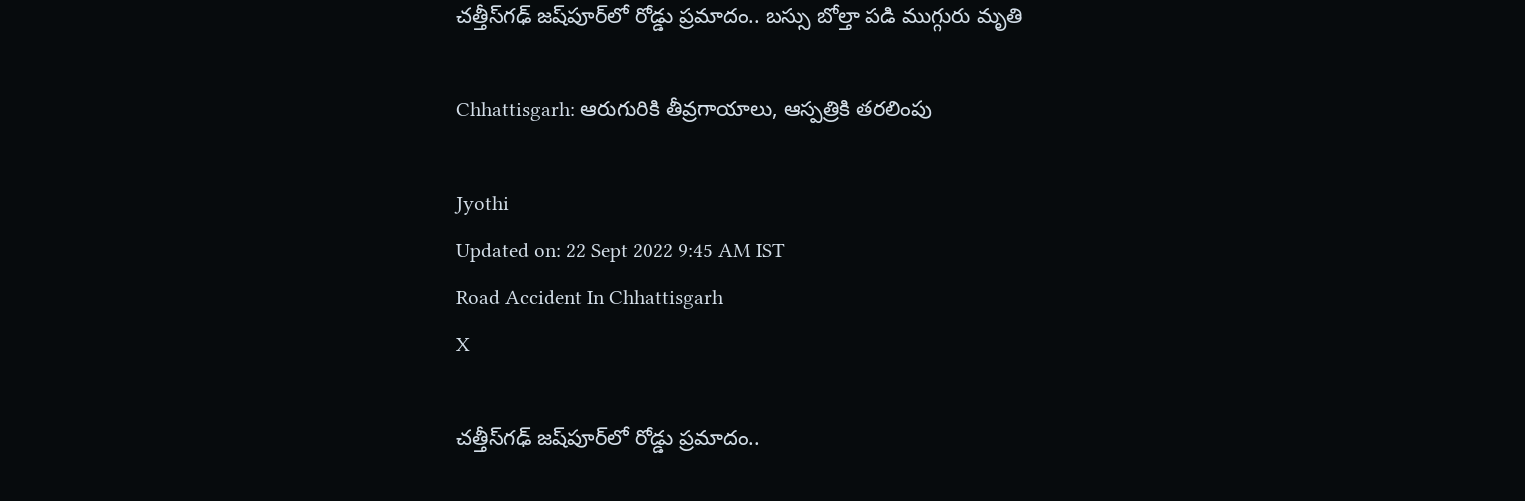చత్తీస్‌గఢ్‌ జష్‌పూర్‌లో రోడ్డు ప్రమాదం.. బస్సు బోల్తా పడి ముగ్గురు మృతి

Chhattisgarh: ఆరుగురికి తీవ్రగాయాలు, ఆస్పత్రికి తరలింపు

Jyothi
Updated on: 22 Sept 2022 9:45 AM IST
Road Accident In Chhattisgarh
X

చత్తీస్‌గఢ్‌ జష్‌పూర్‌లో రోడ్డు ప్రమాదం..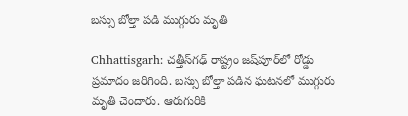బస్సు బోల్తా పడి ముగ్గురు మృతి

Chhattisgarh: చత్తీస్‌గఢ్‌ రాష్ట్రం జష్‌పూర్‌లో రోడ్డు ప్రమాదం జరిగింది. బస్సు బోల్తా పడిన ఘటనలో ముగ్గురు మృతి చెందారు. ఆరుగురికి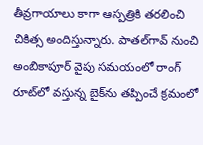తీవ్రగాయాలు కాగా ఆస్పత్రికి తరలించి చికిత్స అందిస్తున్నారు. పాతల్‌గావ్ నుంచి అంబికాపూర్ వైపు సమయంలో రాంగ్ రూట్‌లో వస్తున్న బైక్‌ను తప్పించే క్రమంలో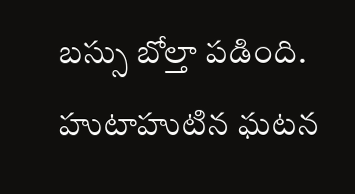బస్సు బోల్తా పడింది. హుటాహుటిన ఘటన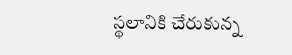స్థలానికి చేరుకున్న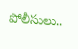పోలీసులు..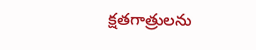క్షతగాత్రులను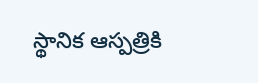స్థానిక ఆస్పత్రికి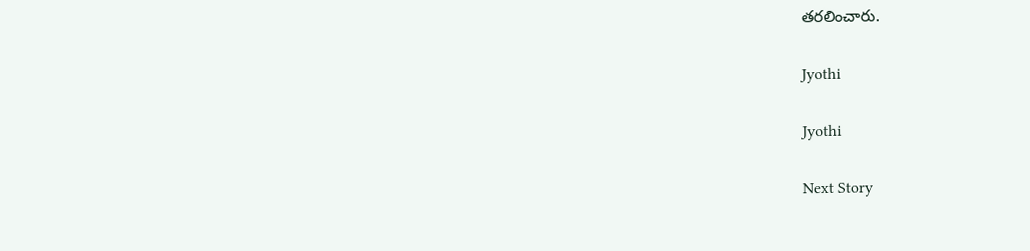తరలించారు.

Jyothi

Jyothi

Next Story